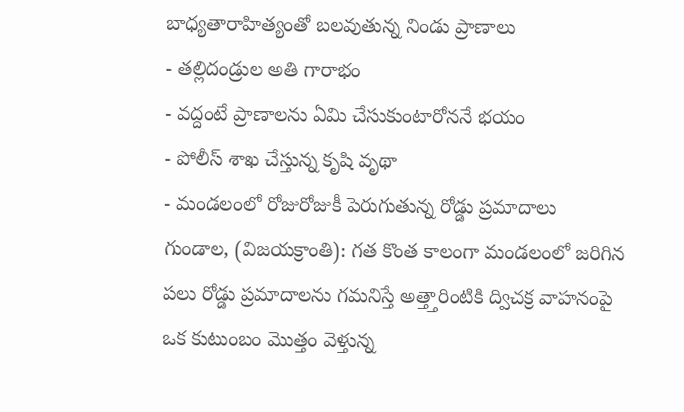బాధ్యతారాహిత్యంతో బలవుతున్న నిండు ప్రాణాలు
- తల్లిదండ్రుల అతి గారాభం
- వద్దంటే ప్రాణాలను ఏమి చేసుకుంటారోననే భయం
- పోలీస్ శాఖ చేస్తున్న కృషి వృథా
- మండలంలో రోజురోజుకీ పెరుగుతున్న రోడ్డు ప్రమాదాలు
గుండాల, (విజయక్రాంతి): గత కొంత కాలంగా మండలంలో జరిగిన పలు రోడ్డు ప్రమాదాలను గమనిస్తే అత్త్తారింటికి ద్విచక్ర వాహనంపై ఒక కుటుంబం మొత్తం వెళ్తున్న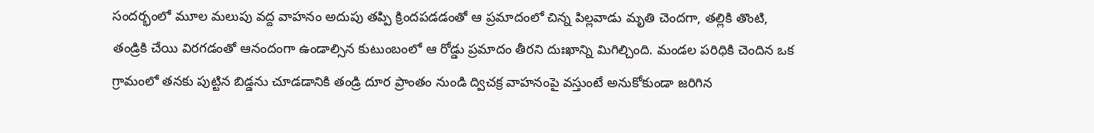సందర్భంలో మూల మలుపు వద్ద వాహనం అదుపు తప్పి క్రిందపడడంతో ఆ ప్రమాదంలో చిన్న పిల్లవాడు మృతి చెందగా, తల్లికి తొంటి, తండ్రికి చేయి విరగడంతో ఆనందంగా ఉండాల్సిన కుటుంబంలో ఆ రోడ్డు ప్రమాదం తీరని దుఃఖాన్ని మిగిల్చింది. మండల పరిధికి చెందిన ఒక గ్రామంలో తనకు పుట్టిన బిడ్డను చూడడానికి తండ్రి దూర ప్రాంతం నుండి ద్విచక్ర వాహనంపై వస్తుంటే అనుకోకుండా జరిగిన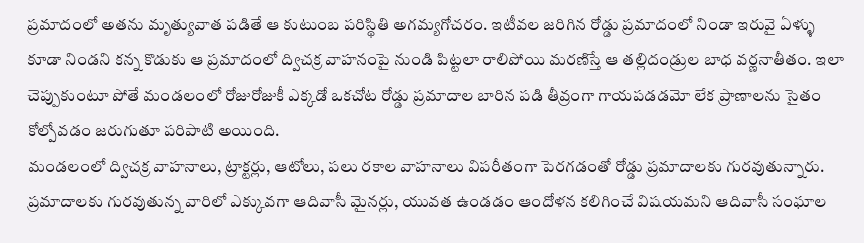ప్రమాదంలో అతను మృత్యువాత పడితే ఆ కుటుంబ పరిస్థితి అగమ్యగోచరం. ఇటీవల జరిగిన రోడ్డు ప్రమాదంలో నిండా ఇరువై ఏళ్ళు కూడా నిండని కన్న కొడుకు ఆ ప్రమాదంలో ద్విచక్ర వాహనంపై నుండి పిట్టలా రాలిపోయి మరణిస్తే ఆ తల్లిదండ్రుల బాధ వర్ణనాతీతం. ఇలా చెప్పుకుంటూ పోతే మండలంలో రోజురోజుకీ ఎక్కడో ఒకచోట రోడ్డు ప్రమాదాల బారిన పడి తీవ్రంగా గాయపడడమో లేక ప్రాణాలను సైతం కోల్పోవడం జరుగుతూ పరిపాటి అయింది.
మండలంలో ద్విచక్ర వాహనాలు, ట్రాక్టర్లు, ఆటోలు, పలు రకాల వాహనాలు విపరీతంగా పెరగడంతో రోడ్డు ప్రమాదాలకు గురవుతున్నారు. ప్రమాదాలకు గురవుతున్న వారిలో ఎక్కువగా ఆదివాసీ మైనర్లు, యువత ఉండడం ఆందోళన కలిగించే విషయమని ఆదివాసీ సంఘాల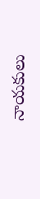నాయకులు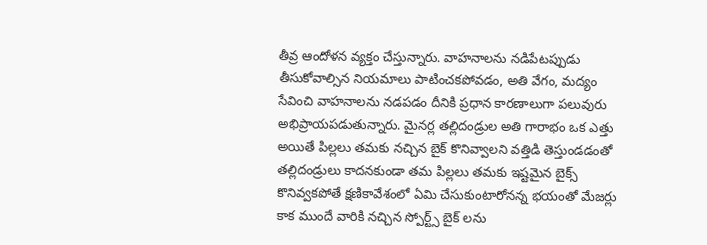తీవ్ర ఆందోళన వ్యక్తం చేస్తున్నారు. వాహనాలను నడిపేటప్పుడు తీసుకోవాల్సిన నియమాలు పాటించకపోవడం, అతి వేగం, మద్యం సేవించి వాహనాలను నడపడం దీనికి ప్రధాన కారణాలుగా పలువురు అభిప్రాయపడుతున్నారు. మైనర్ల తల్లిదండ్రుల అతి గారాభం ఒక ఎత్తు అయితే పిల్లలు తమకు నచ్చిన బైక్ కొనివ్వాలని వత్తిడి తెస్తుండడంతో తల్లిదండ్రులు కాదనకుండా తమ పిల్లలు తమకు ఇష్టమైన బైక్స్ కొనివ్వకపోతే క్షణికావేశంలో ఏమి చేసుకుంటారోనన్న భయంతో మేజర్లు కాక ముందే వారికి నచ్చిన స్పోర్ట్స్ బైక్ లను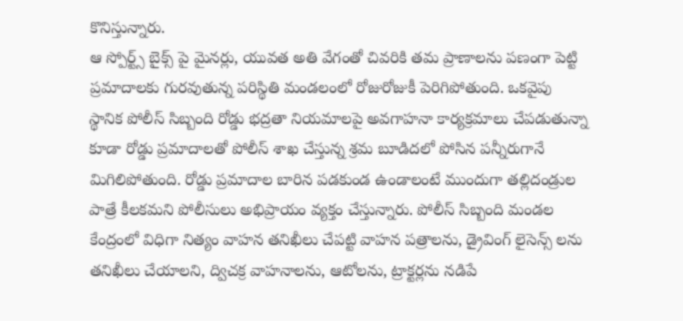కొనిస్తున్నారు.
ఆ స్పోర్ట్స్ బైక్స్ పై మైనర్లు, యువత అతి వేగంతో చివరికి తమ ప్రాణాలను పణంగా పెట్టి ప్రమాదాలకు గురవుతున్న పరిస్థితి మండలంలో రోజురోజుకీ పెరిగిపోతుంది. ఒకవైపు స్థానిక పోలీస్ సిబ్బంది రోడ్డు భద్రతా నియమాలపై అవగాహనా కార్యక్రమాలు చేపడుతున్నా కూడా రోడ్డు ప్రమాదాలతో పోలీస్ శాఖ చేస్తున్న శ్రమ బూడిదలో పోసిన పన్నీరుగానే మిగిలిపోతుంది. రోడ్డు ప్రమాదాల బారిన పడకుండ ఉండాలంటే ముందుగా తల్లిదండ్రుల పాత్రే కీలకమని పోలీసులు అభిప్రాయం వ్యక్తం చేస్తున్నారు. పోలీస్ సిబ్బంది మండల కేంద్రంలో విధిగా నిత్యం వాహన తనిఖీలు చేపట్టి వాహన పత్రాలను, డ్రైవింగ్ లైసెన్స్ లను తనిఖీలు చేయాలని, ద్విచక్ర వాహనాలను, ఆటోలను, ట్రాక్టర్లను నడిపే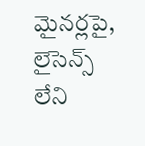మైనర్లపై, లైసెన్స్ లేని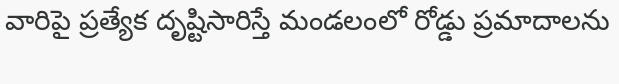వారిపై ప్రత్యేక దృష్టిసారిస్తే మండలంలో రోడ్డు ప్రమాదాలను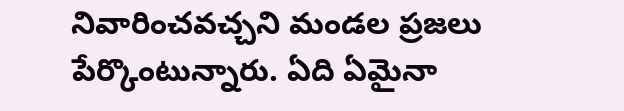నివారించవచ్చని మండల ప్రజలు పేర్కొంటున్నారు. ఏది ఏమైనా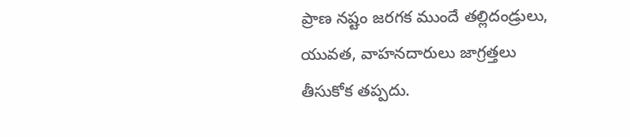ప్రాణ నష్టం జరగక ముందే తల్లిదండ్రులు, యువత, వాహనదారులు జాగ్రత్తలు తీసుకోక తప్పదు.